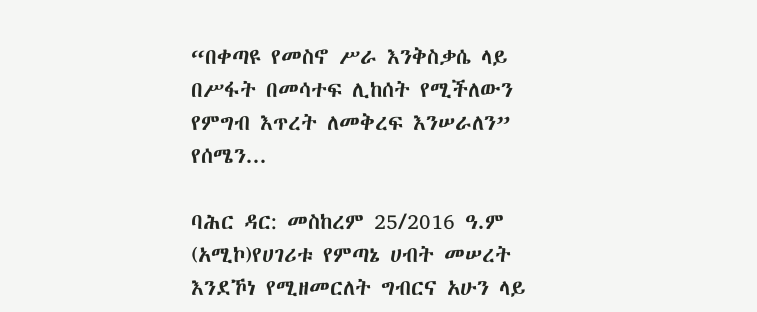“በቀጣዩ የመስኖ ሥራ እንቅስቃሴ ላይ በሥፋት በመሳተፍ ሊከሰት የሚችለውን የምግብ እጥረት ለመቅረፍ እንሠራለን” የሰሜን...

ባሕር ዳር: መስከረም 25/2016 ዓ.ም (አሚኮ)የሀገሪቱ የምጣኔ ሀብት መሠረት እንደኾነ የሚዘመርለት ግብርና አሁን ላይ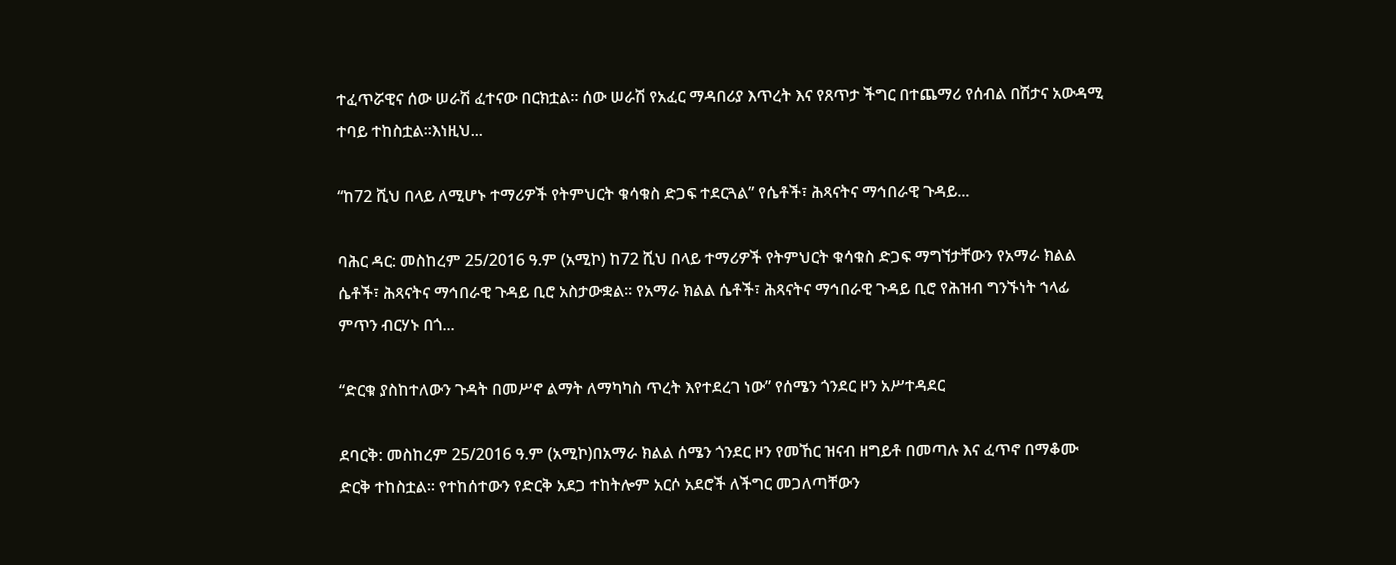ተፈጥሯዊና ሰው ሠራሽ ፈተናው በርክቷል። ሰው ሠራሽ የአፈር ማዳበሪያ እጥረት እና የጸጥታ ችግር በተጨማሪ የሰብል በሽታና አውዳሚ ተባይ ተከስቷል።እነዚህ...

“ከ72 ሺህ በላይ ለሚሆኑ ተማሪዎች የትምህርት ቁሳቁስ ድጋፍ ተደርጓል” የሴቶች፣ ሕጻናትና ማኅበራዊ ጉዳይ...

ባሕር ዳር: መስከረም 25/2016 ዓ.ም (አሚኮ) ከ72 ሺህ በላይ ተማሪዎች የትምህርት ቁሳቁስ ድጋፍ ማግኘታቸውን የአማራ ክልል ሴቶች፣ ሕጻናትና ማኅበራዊ ጉዳይ ቢሮ አስታውቋል። የአማራ ክልል ሴቶች፣ ሕጻናትና ማኅበራዊ ጉዳይ ቢሮ የሕዝብ ግንኙነት ኀላፊ ምጥን ብርሃኑ በጎ...

“ድርቁ ያስከተለውን ጉዳት በመሥኖ ልማት ለማካካስ ጥረት እየተደረገ ነው” የሰሜን ጎንደር ዞን አሥተዳደር

ደባርቅ: መስከረም 25/2016 ዓ.ም (አሚኮ)በአማራ ክልል ሰሜን ጎንደር ዞን የመኸር ዝናብ ዘግይቶ በመጣሉ እና ፈጥኖ በማቆሙ ድርቅ ተከስቷል። የተከሰተውን የድርቅ አደጋ ተከትሎም አርሶ አደሮች ለችግር መጋለጣቸውን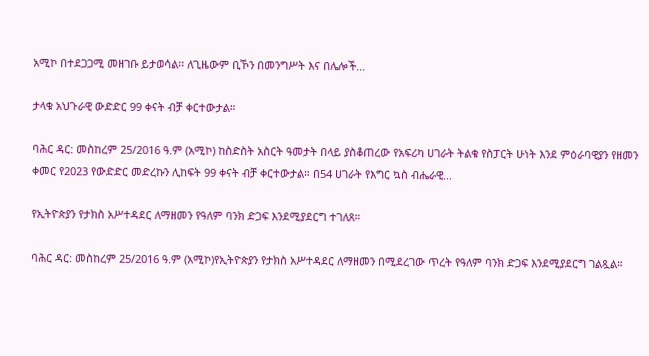አሚኮ በተደጋጋሚ መዘገቡ ይታወሳል፡፡ ለጊዜውም ቢኾን በመንግሥት እና በሌሎች...

ታላቁ አህጉራዊ ውድድር 99 ቀናት ብቻ ቀርተውታል።

ባሕር ዳር: መስከረም 25/2016 ዓ.ም (አሚኮ) ከስድስት አስርት ዓመታት በላይ ያስቆጠረው የአፍሪካ ሀገራት ትልቁ የስፓርት ሁነት እንደ ምዕራባዊያን የዘመን ቀመር የ2023 የውድድር መድረኩን ሊከፍት 99 ቀናት ብቻ ቀርተውታል። በ54 ሀገራት የእግር ኳስ ብሔራዊ...

የኢትዮጵያን የታክስ አሥተዳደር ለማዘመን የዓለም ባንክ ድጋፍ እንደሚያደርግ ተገለጸ።

ባሕር ዳር: መስከረም 25/2016 ዓ.ም (አሚኮ)የኢትዮጵያን የታክስ አሥተዳደር ለማዘመን በሚደረገው ጥረት የዓለም ባንክ ድጋፍ እንደሚያደርግ ገልጿል።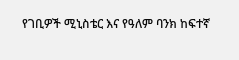የገቢዎች ሚኒስቴር እና የዓለም ባንክ ከፍተኛ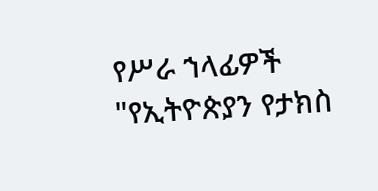የሥራ ኀላፊዎች "የኢትዮጵያን የታክስ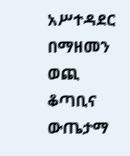አሥተዳደር በማዘመን ወጪ ቆጣቢና ውጤታማ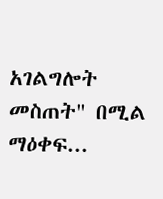አገልግሎት መስጠት" በሚል ማዕቀፍ...